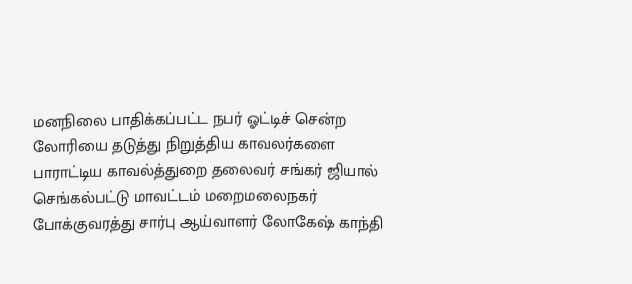மனநிலை பாதிக்கப்பட்ட நபர் ஓட்டிச் சென்ற லோரியை தடுத்து நிறுத்திய காவலர்களை பாராட்டிய காவல்த்துறை தலைவர் சங்கர் ஜியால்
செங்கல்பட்டு மாவட்டம் மறைமலைநகர் போக்குவரத்து சார்பு ஆய்வாளர் லோகேஷ் காந்தி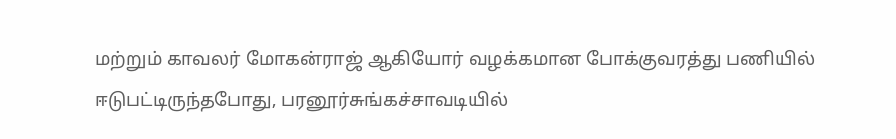மற்றும் காவலர் மோகன்ராஜ் ஆகியோர் வழக்கமான போக்குவரத்து பணியில் ஈடுபட்டிருந்தபோது, பரனூர்சுங்கச்சாவடியில்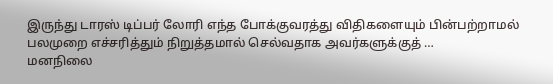இருந்து டாரஸ் டிப்பர் லோரி எந்த போக்குவரத்து விதிகளையும் பின்பற்றாமல் பலமுறை எச்சரித்தும் நிறுத்தமால் செல்வதாக அவர்களுக்குத் …
மனநிலை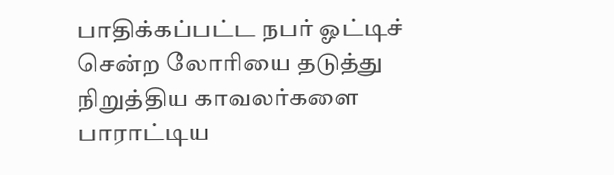பாதிக்கப்பட்ட நபர் ஓட்டிச் சென்ற லோரியை தடுத்து நிறுத்திய காவலர்களை பாராட்டிய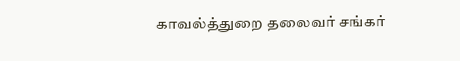காவல்த்துறை தலைவர் சங்கர்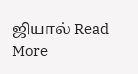ஜியால் Read More